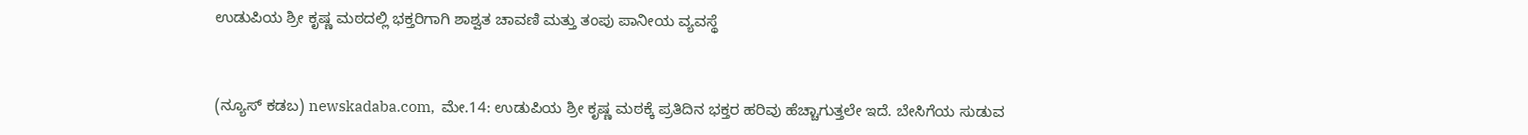ಉಡುಪಿಯ ಶ್ರೀ ಕೃಷ್ಣ ಮಠದಲ್ಲಿ ಭಕ್ತರಿಗಾಗಿ ಶಾಶ್ವತ ಚಾವಣಿ ಮತ್ತು ತಂಪು ಪಾನೀಯ ವ್ಯವಸ್ಥೆ



(ನ್ಯೂಸ್‌ ಕಡಬ) newskadaba.com,  ಮೇ.14: ಉಡುಪಿಯ ಶ್ರೀ ಕೃಷ್ಣ ಮಠಕ್ಕೆ ಪ್ರತಿದಿನ ಭಕ್ತರ ಹರಿವು ಹೆಚ್ಚಾಗುತ್ತಲೇ ಇದೆ. ಬೇಸಿಗೆಯ ಸುಡುವ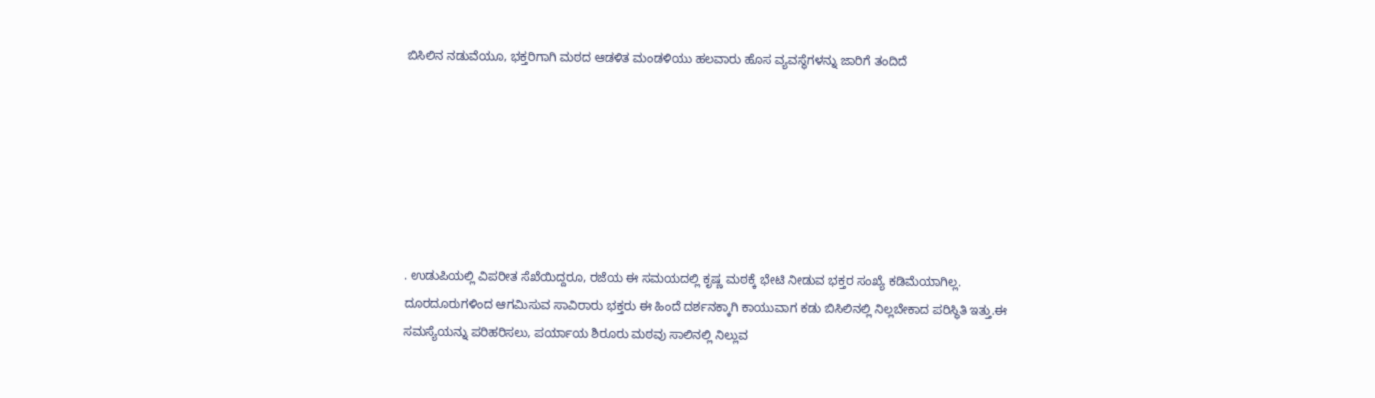ಬಿಸಿಲಿನ ನಡುವೆಯೂ, ಭಕ್ತರಿಗಾಗಿ ಮಠದ ಆಡಳಿತ ಮಂಡಳಿಯು ಹಲವಾರು ಹೊಸ ವ್ಯವಸ್ಥೆಗಳನ್ನು ಜಾರಿಗೆ ತಂದಿದೆ







. ಉಡುಪಿಯಲ್ಲಿ ವಿಪರೀತ ಸೆಖೆಯಿದ್ದರೂ, ರಜೆಯ ಈ ಸಮಯದಲ್ಲಿ ಕೃಷ್ಣ ಮಠಕ್ಕೆ ಭೇಟಿ ನೀಡುವ ಭಕ್ತರ ಸಂಖ್ಯೆ ಕಡಿಮೆಯಾಗಿಲ್ಲ. ದೂರದೂರುಗಳಿಂದ ಆಗಮಿಸುವ ಸಾವಿರಾರು ಭಕ್ತರು ಈ ಹಿಂದೆ ದರ್ಶನಕ್ಕಾಗಿ ಕಾಯುವಾಗ ಕಡು ಬಿಸಿಲಿನಲ್ಲಿ ನಿಲ್ಲಬೇಕಾದ ಪರಿಸ್ಥಿತಿ ಇತ್ತು.ಈ ಸಮಸ್ಯೆಯನ್ನು ಪರಿಹರಿಸಲು, ಪರ್ಯಾಯ ಶಿರೂರು ಮಠವು ಸಾಲಿನಲ್ಲಿ ನಿಲ್ಲುವ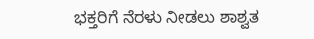ಭಕ್ತರಿಗೆ ನೆರಳು ನೀಡಲು ಶಾಶ್ವತ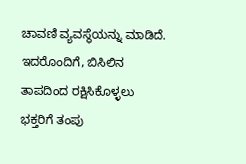ಚಾವಣಿ ವ್ಯವಸ್ಥೆಯನ್ನು ಮಾಡಿದೆ. ಇದರೊಂದಿಗೆ, ಬಿಸಿಲಿನ ತಾಪದಿಂದ ರಕ್ಷಿಸಿಕೊಳ್ಳಲು ಭಕ್ತರಿಗೆ ತಂಪು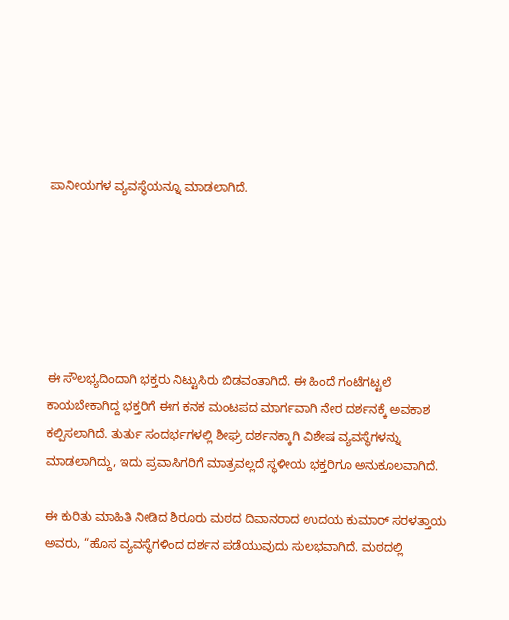ಪಾನೀಯಗಳ ವ್ಯವಸ್ಥೆಯನ್ನೂ ಮಾಡಲಾಗಿದೆ.






ಈ ಸೌಲಭ್ಯದಿಂದಾಗಿ ಭಕ್ತರು ನಿಟ್ಟುಸಿರು ಬಿಡವಂತಾಗಿದೆ. ಈ ಹಿಂದೆ ಗಂಟೆಗಟ್ಟಲೆ ಕಾಯಬೇಕಾಗಿದ್ದ ಭಕ್ತರಿಗೆ ಈಗ ಕನಕ ಮಂಟಪದ ಮಾರ್ಗವಾಗಿ ನೇರ ದರ್ಶನಕ್ಕೆ ಅವಕಾಶ ಕಲ್ಪಿಸಲಾಗಿದೆ. ತುರ್ತು ಸಂದರ್ಭಗಳಲ್ಲಿ ಶೀಘ್ರ ದರ್ಶನಕ್ಕಾಗಿ ವಿಶೇಷ ವ್ಯವಸ್ಥೆಗಳನ್ನು ಮಾಡಲಾಗಿದ್ದು, ಇದು ಪ್ರವಾಸಿಗರಿಗೆ ಮಾತ್ರವಲ್ಲದೆ ಸ್ಥಳೀಯ ಭಕ್ತರಿಗೂ ಅನುಕೂಲವಾಗಿದೆ.

ಈ ಕುರಿತು ಮಾಹಿತಿ ನೀಡಿದ ಶಿರೂರು ಮಠದ ದಿವಾನರಾದ ಉದಯ ಕುಮಾರ್ ಸರಳತ್ತಾಯ ಅವರು, “ಹೊಸ ವ್ಯವಸ್ಥೆಗಳಿಂದ ದರ್ಶನ ಪಡೆಯುವುದು ಸುಲಭವಾಗಿದೆ. ಮಠದಲ್ಲಿ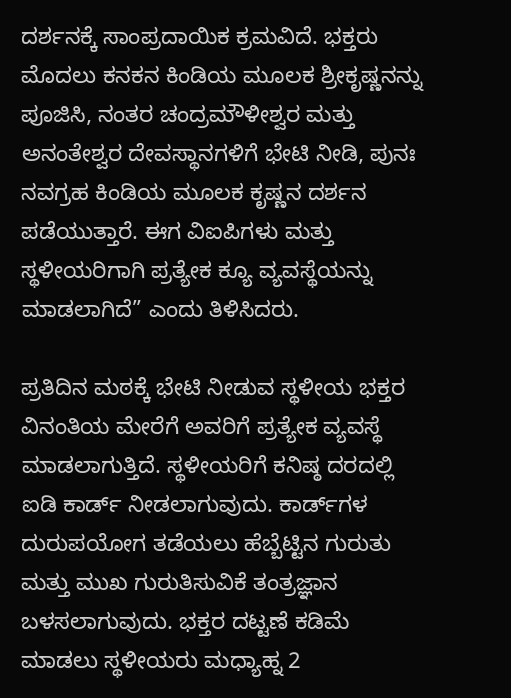ದರ್ಶನಕ್ಕೆ ಸಾಂಪ್ರದಾಯಿಕ ಕ್ರಮವಿದೆ. ಭಕ್ತರು ಮೊದಲು ಕನಕನ ಕಿಂಡಿಯ ಮೂಲಕ ಶ್ರೀಕೃಷ್ಣನನ್ನು ಪೂಜಿಸಿ, ನಂತರ ಚಂದ್ರಮೌಳೀಶ್ವರ ಮತ್ತು ಅನಂತೇಶ್ವರ ದೇವಸ್ಥಾನಗಳಿಗೆ ಭೇಟಿ ನೀಡಿ, ಪುನಃ ನವಗ್ರಹ ಕಿಂಡಿಯ ಮೂಲಕ ಕೃಷ್ಣನ ದರ್ಶನ ಪಡೆಯುತ್ತಾರೆ. ಈಗ ವಿಐಪಿಗಳು ಮತ್ತು ಸ್ಥಳೀಯರಿಗಾಗಿ ಪ್ರತ್ಯೇಕ ಕ್ಯೂ ವ್ಯವಸ್ಥೆಯನ್ನು ಮಾಡಲಾಗಿದೆ” ಎಂದು ತಿಳಿಸಿದರು.

ಪ್ರತಿದಿನ ಮಠಕ್ಕೆ ಭೇಟಿ ನೀಡುವ ಸ್ಥಳೀಯ ಭಕ್ತರ ವಿನಂತಿಯ ಮೇರೆಗೆ ಅವರಿಗೆ ಪ್ರತ್ಯೇಕ ವ್ಯವಸ್ಥೆ ಮಾಡಲಾಗುತ್ತಿದೆ. ಸ್ಥಳೀಯರಿಗೆ ಕನಿಷ್ಠ ದರದಲ್ಲಿ ಐಡಿ ಕಾರ್ಡ್ ನೀಡಲಾಗುವುದು. ಕಾರ್ಡ್‌ಗಳ ದುರುಪಯೋಗ ತಡೆಯಲು ಹೆಬ್ಬೆಟ್ಟಿನ ಗುರುತು ಮತ್ತು ಮುಖ ಗುರುತಿಸುವಿಕೆ ತಂತ್ರಜ್ಞಾನ ಬಳಸಲಾಗುವುದು. ಭಕ್ತರ ದಟ್ಟಣೆ ಕಡಿಮೆ ಮಾಡಲು ಸ್ಥಳೀಯರು ಮಧ್ಯಾಹ್ನ 2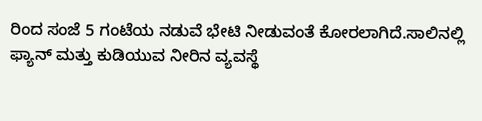ರಿಂದ ಸಂಜೆ 5 ಗಂಟೆಯ ನಡುವೆ ಭೇಟಿ ನೀಡುವಂತೆ ಕೋರಲಾಗಿದೆ.ಸಾಲಿನಲ್ಲಿ ಫ್ಯಾನ್ ಮತ್ತು ಕುಡಿಯುವ ನೀರಿನ ವ್ಯವಸ್ಥೆ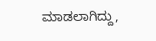ಮಾಡಲಾಗಿದ್ದು,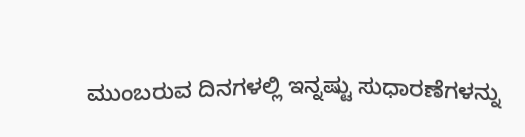ಮುಂಬರುವ ದಿನಗಳಲ್ಲಿ ಇನ್ನಷ್ಟು ಸುಧಾರಣೆಗಳನ್ನು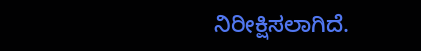ನಿರೀಕ್ಷಿಸಲಾಗಿದೆ.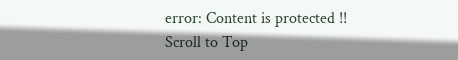error: Content is protected !!
Scroll to Top